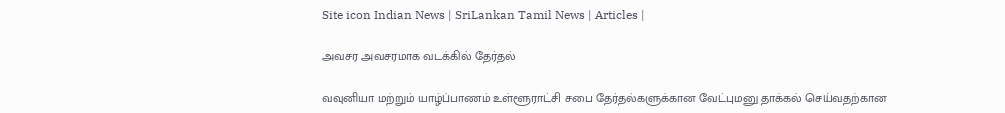Site icon Indian News | SriLankan Tamil News | Articles |

அவசர அவசரமாக வடக்கில் தேர்தல்

வவுனியா மற்றும் யாழ்ப்பாணம் உள்ளூராட்சி சபை தேர்தல்களுக்கான வேட்புமனு தாக்கல் செய்வதற்கான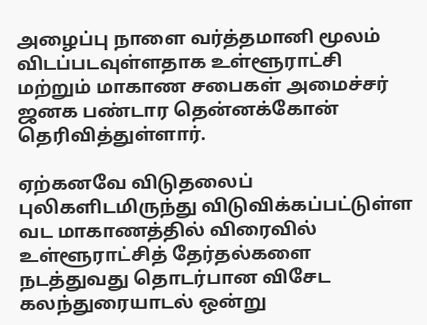அழைப்பு நாளை வர்த்தமானி மூலம் விடப்படவுள்ளதாக உள்ளூராட்சி மற்றும் மாகாண சபைகள் அமைச்சர் ஜனக பண்டார தென்னக்கோன் தெரிவித்துள்ளார்.

ஏற்கனவே விடுதலைப் புலிகளிடமிருந்து விடுவிக்கப்பட்டுள்ள வட மாகாணத்தில் விரைவில் உள்ளூராட்சித் தேர்தல்களை நடத்துவது தொடர்பான விசேட கலந்துரையாடல் ஒன்று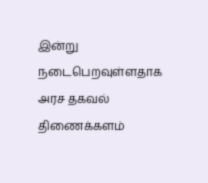இன்று நடைபெறவுள்ளதாக அரச தகவல் திணைக்களம்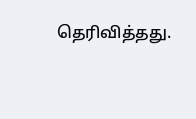தெரிவித்தது.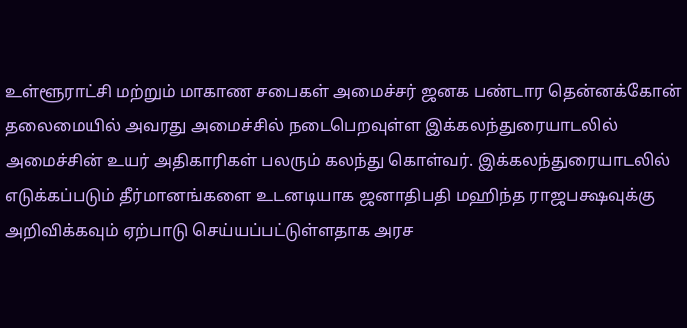உள்ளூராட்சி மற்றும் மாகாண சபைகள் அமைச்சர் ஜனக பண்டார தென்னக்கோன் தலைமையில் அவரது அமைச்சில் நடைபெறவுள்ள இக்கலந்துரையாடலில் அமைச்சின் உயர் அதிகாரிகள் பலரும் கலந்து கொள்வர். இக்கலந்துரையாடலில் எடுக்கப்படும் தீர்மானங்களை உடனடியாக ஜனாதிபதி மஹிந்த ராஜபக்ஷவுக்கு அறிவிக்கவும் ஏற்பாடு செய்யப்பட்டுள்ளதாக அரச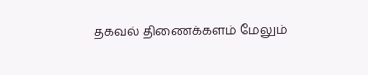தகவல் திணைக்களம் மேலும்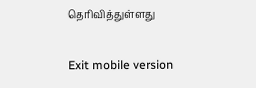தெரிவித்துள்ளது

Exit mobile version